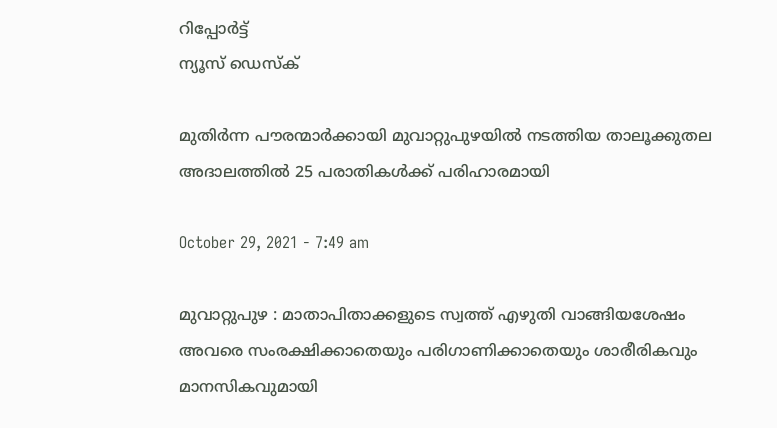റിപ്പോര്‍ട്ട്
ന്യൂസ് ഡെസ്ക്

മുതിര്‍ന്ന പൗരന്മാര്‍ക്കായി മുവാറ്റുപുഴയില്‍ നടത്തിയ താലൂക്കുതല അദാലത്തില്‍ 25 പരാതികള്‍ക്ക്‌ പരിഹാരമായി

October 29, 2021 - 7:49 am

മുവാറ്റുപുഴ : മാതാപിതാക്കളുടെ സ്വത്ത്‌ എഴുതി വാങ്ങിയശേഷം അവരെ സംരക്ഷിക്കാതെയും പരിഗാണിക്കാതെയും ശാരീരികവും മാനസികവുമായി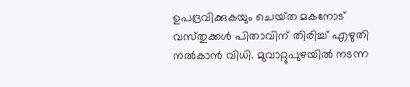ഉപദ്രവിക്കുകയും ചെയ്‌ത മകനോട്‌ വസ്‌തുക്കള്‍ പിതാവിന്‌ തിരിച്ച്‌ എഴുതി നല്‍കാന്‍ വിധി. മുവാറ്റുപുഴയില്‍ നടന്ന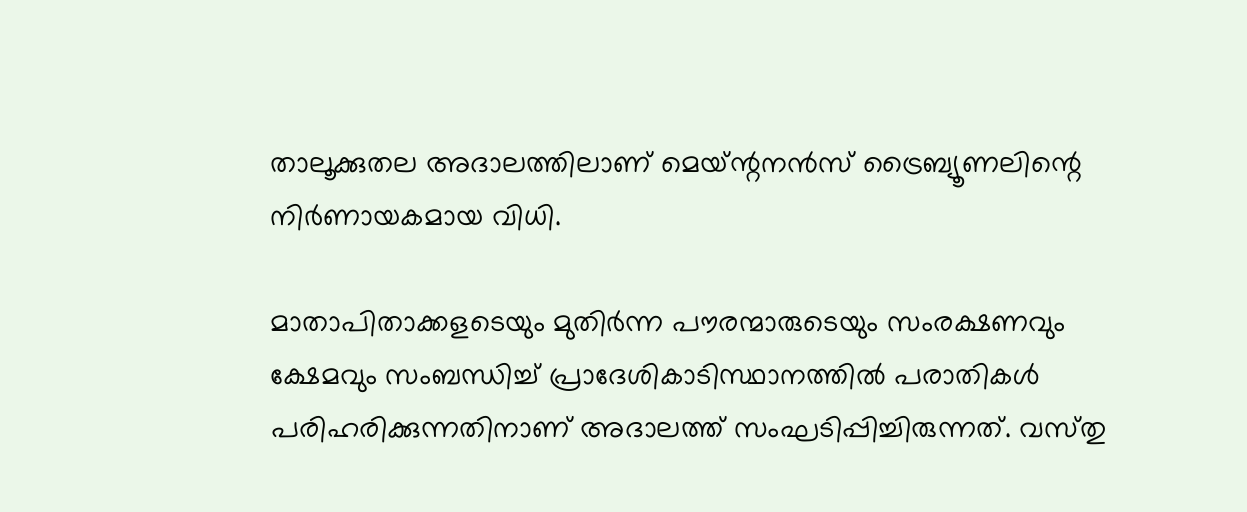താലൂക്കുതല അദാലത്തിലാണ്‌ മെയ്‌ന്റനന്‍സ്‌ ട്രൈബ്യൂണലിന്റെ നിര്‍ണായകമായ വിധി.

മാതാപിതാക്കളടെയും മുതിര്‍ന്ന പൗരന്മാരുടെയും സംരക്ഷണവും ക്ഷേമവും സംബന്ധിച്ച്‌ പ്രാദേശികാടിസ്ഥാനത്തില്‍ പരാതികള്‍ പരിഹരിക്കുന്നതിനാണ്‌ അദാലത്ത്‌ സംഘടിപ്പിച്ചിരുന്നത്‌. വസ്‌തു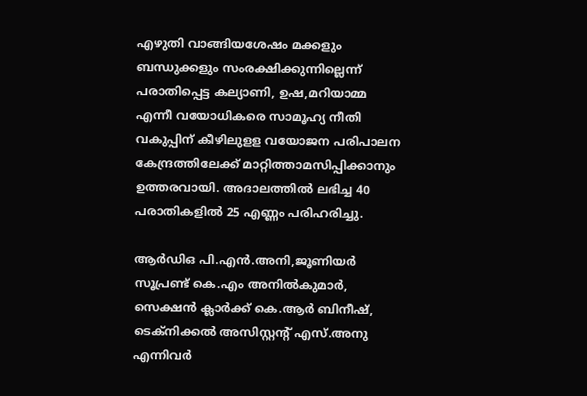എഴുതി വാങ്ങിയശേഷം മക്കളും ബന്ധുക്കളും സംരക്ഷിക്കുന്നില്ലെന്ന്‌ പരാതിപ്പെട്ട കല്യാണി, ഉഷ,മറിയാമ്മ എന്നീ വയോധികരെ സാമൂഹ്യ നീതി വകുപ്പിന്‌ കീഴിലുളള വയോജന പരിപാലന കേന്ദ്രത്തിലേക്ക്‌ മാറ്റിത്താമസിപ്പിക്കാനും ഉത്തരവായി. അദാലത്തില്‍ ലഭിച്ച 40 പരാതികളില്‍ 25 എണ്ണം പരിഹരിച്ചു.

ആര്‍ഡിഒ പി.എന്‍.അനി,ജൂണിയര്‍ സൂപ്രണ്ട്‌ കെ.എം അനില്‍കുമാര്‍, സെക്ഷന്‍ ക്ലാര്‍ക്ക്‌ കെ.ആര്‍ ബിനീഷ്‌, ടെക്‌നിക്കല്‍ അസിസ്റ്റന്റ്‌ എസ്‌.അനു എന്നിവര്‍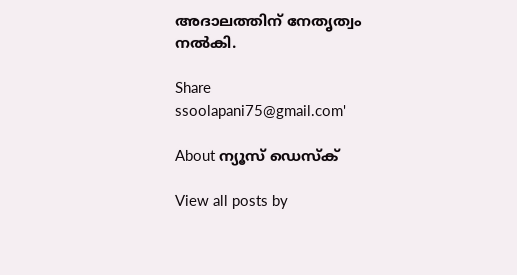അദാലത്തിന്‌ നേതൃത്വം നല്‍കി.

Share
ssoolapani75@gmail.com'

About ന്യൂസ് ഡെസ്ക്

View all posts by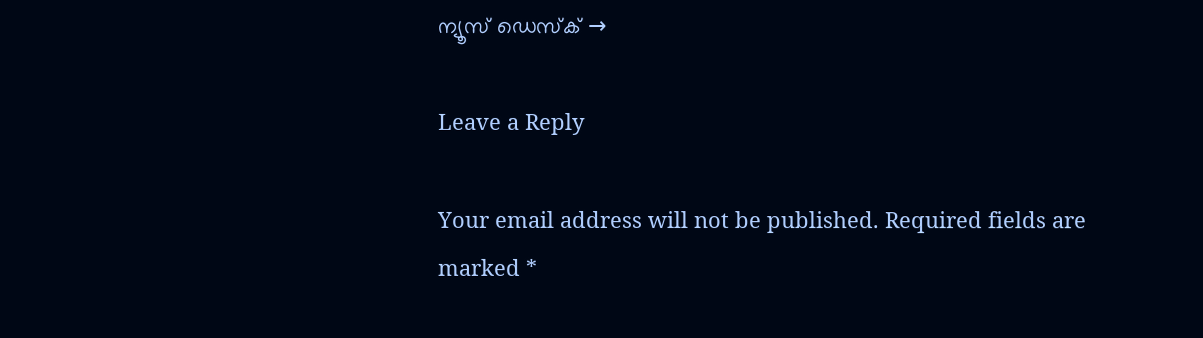ന്യൂസ് ഡെസ്ക് →

Leave a Reply

Your email address will not be published. Required fields are marked *